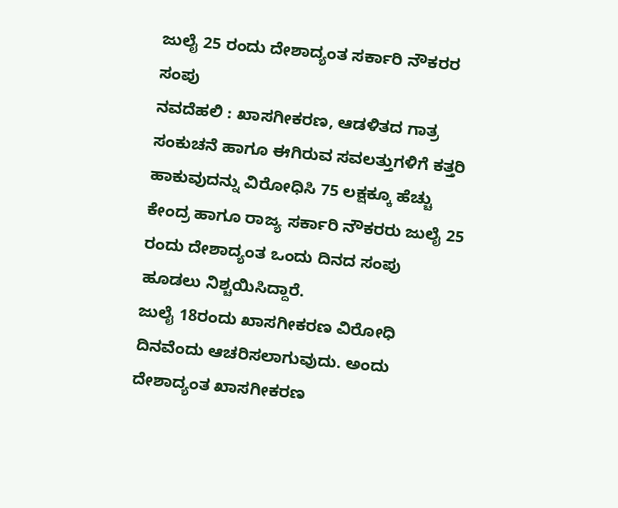ಜುಲೈ 25 ರಂದು ದೇಶಾದ್ಯಂತ ಸರ್ಕಾರಿ ನೌಕರರ ಸಂಪು
ನವದೆಹಲಿ : ಖಾಸಗೀಕರಣ, ಆಡಳಿತದ ಗಾತ್ರ ಸಂಕುಚನೆ ಹಾಗೂ ಈಗಿರುವ ಸವಲತ್ತುಗಳಿಗೆ ಕತ್ತರಿ ಹಾಕುವುದನ್ನು ವಿರೋಧಿಸಿ 75 ಲಕ್ಷಕ್ಕೂ ಹೆಚ್ಚು ಕೇಂದ್ರ ಹಾಗೂ ರಾಜ್ಯ ಸರ್ಕಾರಿ ನೌಕರರು ಜುಲೈ 25 ರಂದು ದೇಶಾದ್ಯಂತ ಒಂದು ದಿನದ ಸಂಪು ಹೂಡಲು ನಿಶ್ಚಯಿಸಿದ್ದಾರೆ.
ಜುಲೈ 18ರಂದು ಖಾಸಗೀಕರಣ ವಿರೋಧಿ ದಿನವೆಂದು ಆಚರಿಸಲಾಗುವುದು. ಅಂದು ದೇಶಾದ್ಯಂತ ಖಾಸಗೀಕರಣ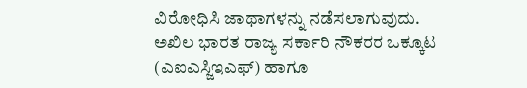ವಿರೋಧಿಸಿ ಜಾಥಾಗಳನ್ನು ನಡೆಸಲಾಗುವುದು. ಅಖಿಲ ಭಾರತ ರಾಜ್ಯ ಸರ್ಕಾರಿ ನೌಕರರ ಒಕ್ಕೂಟ (ಎಐಎಸ್ಜಿಇಎಫ್) ಹಾಗೂ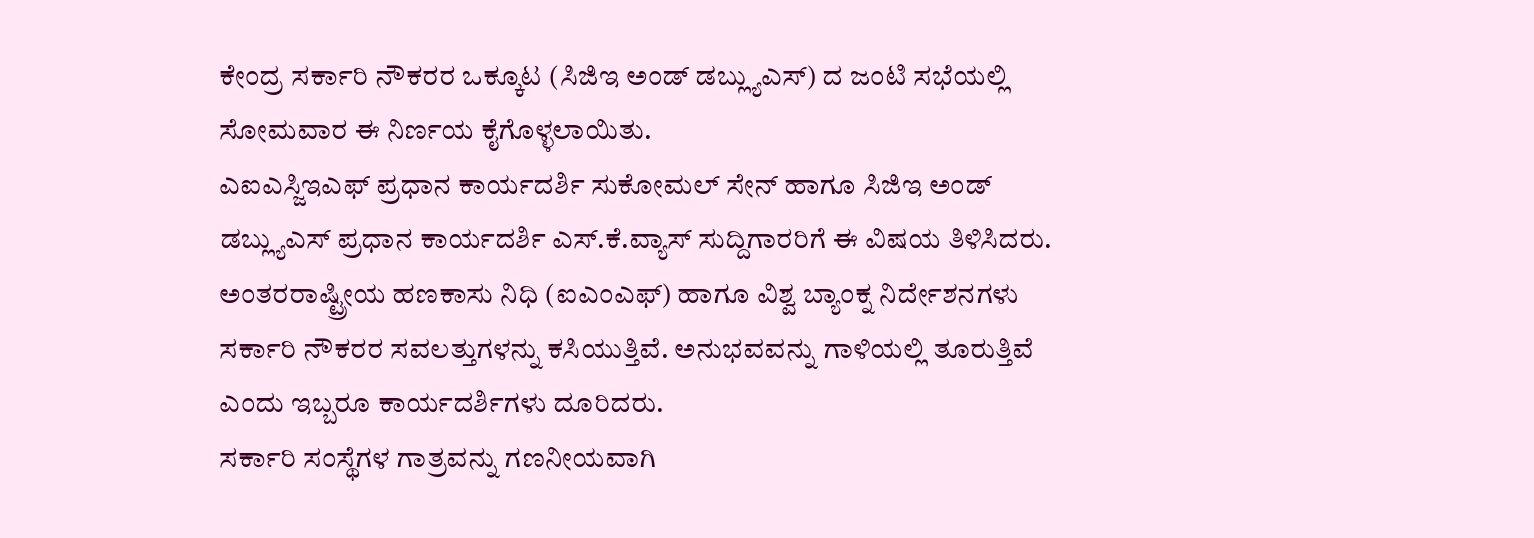ಕೇಂದ್ರ ಸರ್ಕಾರಿ ನೌಕರರ ಒಕ್ಕೂಟ (ಸಿಜಿಇ ಅಂಡ್ ಡಬ್ಲ್ಯುಎಸ್) ದ ಜಂಟಿ ಸಭೆಯಲ್ಲಿ ಸೋಮವಾರ ಈ ನಿರ್ಣಯ ಕೈಗೊಳ್ಳಲಾಯಿತು.
ಎಐಎಸ್ಜಿಇಎಫ್ ಪ್ರಧಾನ ಕಾರ್ಯದರ್ಶಿ ಸುಕೋಮಲ್ ಸೇನ್ ಹಾಗೂ ಸಿಜಿಇ ಅಂಡ್ ಡಬ್ಲ್ಯುಎಸ್ ಪ್ರಧಾನ ಕಾರ್ಯದರ್ಶಿ ಎಸ್.ಕೆ.ವ್ಯಾಸ್ ಸುದ್ದಿಗಾರರಿಗೆ ಈ ವಿಷಯ ತಿಳಿಸಿದರು. ಅಂತರರಾಷ್ಟ್ರೀಯ ಹಣಕಾಸು ನಿಧಿ (ಐಎಂಎಫ್) ಹಾಗೂ ವಿಶ್ವ ಬ್ಯಾಂಕ್ನ ನಿರ್ದೇಶನಗಳು ಸರ್ಕಾರಿ ನೌಕರರ ಸವಲತ್ತುಗಳನ್ನು ಕಸಿಯುತ್ತಿವೆ. ಅನುಭವವನ್ನು ಗಾಳಿಯಲ್ಲಿ ತೂರುತ್ತಿವೆ ಎಂದು ಇಬ್ಬರೂ ಕಾರ್ಯದರ್ಶಿಗಳು ದೂರಿದರು.
ಸರ್ಕಾರಿ ಸಂಸ್ಥೆಗಳ ಗಾತ್ರವನ್ನು ಗಣನೀಯವಾಗಿ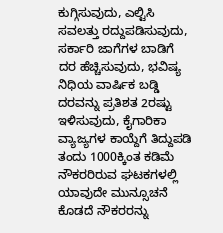ಕುಗ್ಗಿಸುವುದು, ಎಲ್ಟಿಸಿ ಸವಲತ್ತು ರದ್ದುಪಡಿಸುವುದು, ಸರ್ಕಾರಿ ಜಾಗೆಗಳ ಬಾಡಿಗೆ ದರ ಹೆಚ್ಚಿಸುವುದು, ಭವಿಷ್ಯ ನಿಧಿಯ ವಾರ್ಷಿಕ ಬಡ್ಡಿ ದರವನ್ನು ಪ್ರತಿಶತ 2ರಷ್ಟು ಇಳಿಸುವುದು, ಕೈಗಾರಿಕಾ ವ್ಯಾಜ್ಯಗಳ ಕಾಯ್ದೆಗೆ ತಿದ್ದುಪಡಿ ತಂದು 1000ಕ್ಕಿಂತ ಕಡಿಮೆ ನೌಕರರಿರುವ ಘಟಕಗಳಲ್ಲಿ ಯಾವುದೇ ಮುನ್ಸೂಚನೆ ಕೊಡದೆ ನೌಕರರನ್ನು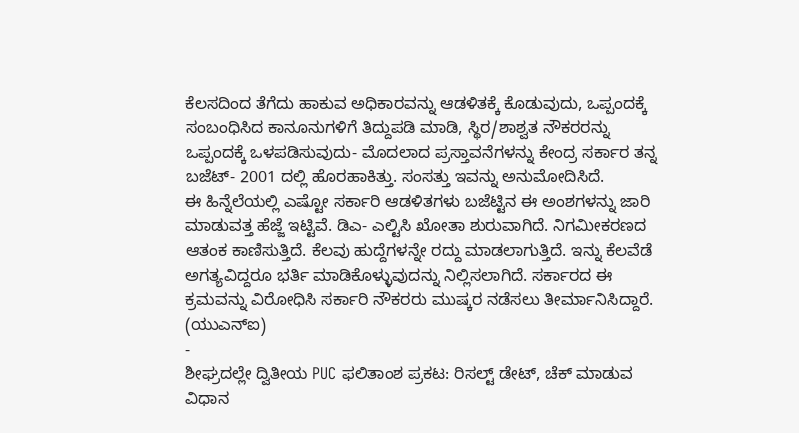ಕೆಲಸದಿಂದ ತೆಗೆದು ಹಾಕುವ ಅಧಿಕಾರವನ್ನು ಆಡಳಿತಕ್ಕೆ ಕೊಡುವುದು, ಒಪ್ಪಂದಕ್ಕೆ ಸಂಬಂಧಿಸಿದ ಕಾನೂನುಗಳಿಗೆ ತಿದ್ದುಪಡಿ ಮಾಡಿ, ಸ್ಥಿರ/ಶಾಶ್ವತ ನೌಕರರನ್ನು ಒಪ್ಪಂದಕ್ಕೆ ಒಳಪಡಿಸುವುದು- ಮೊದಲಾದ ಪ್ರಸ್ತಾವನೆಗಳನ್ನು ಕೇಂದ್ರ ಸರ್ಕಾರ ತನ್ನ ಬಜೆಟ್- 2001 ದಲ್ಲಿ ಹೊರಹಾಕಿತ್ತು. ಸಂಸತ್ತು ಇವನ್ನು ಅನುಮೋದಿಸಿದೆ.
ಈ ಹಿನ್ನೆಲೆಯಲ್ಲಿ ಎಷ್ಟೋ ಸರ್ಕಾರಿ ಆಡಳಿತಗಳು ಬಜೆಟ್ಟಿನ ಈ ಅಂಶಗಳನ್ನು ಜಾರಿ ಮಾಡುವತ್ತ ಹೆಜ್ಜೆ ಇಟ್ಟಿವೆ. ಡಿಎ- ಎಲ್ಟಿಸಿ ಖೋತಾ ಶುರುವಾಗಿದೆ. ನಿಗಮೀಕರಣದ ಆತಂಕ ಕಾಣಿಸುತ್ತಿದೆ. ಕೆಲವು ಹುದ್ದೆಗಳನ್ನೇ ರದ್ದು ಮಾಡಲಾಗುತ್ತಿದೆ. ಇನ್ನು ಕೆಲವೆಡೆ ಅಗತ್ಯವಿದ್ದರೂ ಭರ್ತಿ ಮಾಡಿಕೊಳ್ಳುವುದನ್ನು ನಿಲ್ಲಿಸಲಾಗಿದೆ. ಸರ್ಕಾರದ ಈ ಕ್ರಮವನ್ನು ವಿರೋಧಿಸಿ ಸರ್ಕಾರಿ ನೌಕರರು ಮುಷ್ಕರ ನಡೆಸಲು ತೀರ್ಮಾನಿಸಿದ್ದಾರೆ.
(ಯುಎನ್ಐ)
-
ಶೀಘ್ರದಲ್ಲೇ ದ್ವಿತೀಯ PUC ಫಲಿತಾಂಶ ಪ್ರಕಟ: ರಿಸಲ್ಟ್ ಡೇಟ್, ಚೆಕ್ ಮಾಡುವ ವಿಧಾನ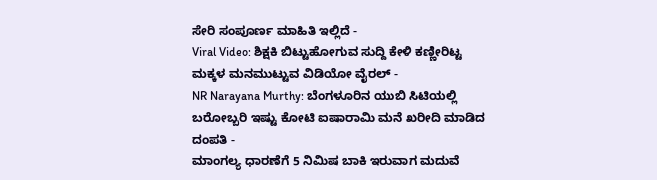ಸೇರಿ ಸಂಪೂರ್ಣ ಮಾಹಿತಿ ಇಲ್ಲಿದೆ -
Viral Video: ಶಿಕ್ಷಕಿ ಬಿಟ್ಟುಹೋಗುವ ಸುದ್ದಿ ಕೇಳಿ ಕಣ್ಣೀರಿಟ್ಟ ಮಕ್ಕಳ ಮನಮುಟ್ಟುವ ವಿಡಿಯೋ ವೈರಲ್ -
NR Narayana Murthy: ಬೆಂಗಳೂರಿನ ಯುಬಿ ಸಿಟಿಯಲ್ಲಿ ಬರೋಬ್ಬರಿ ಇಷ್ಟು ಕೋಟಿ ಐಷಾರಾಮಿ ಮನೆ ಖರೀದಿ ಮಾಡಿದ ದಂಪತಿ -
ಮಾಂಗಲ್ಯ ಧಾರಣೆಗೆ 5 ನಿಮಿಷ ಬಾಕಿ ಇರುವಾಗ ಮದುವೆ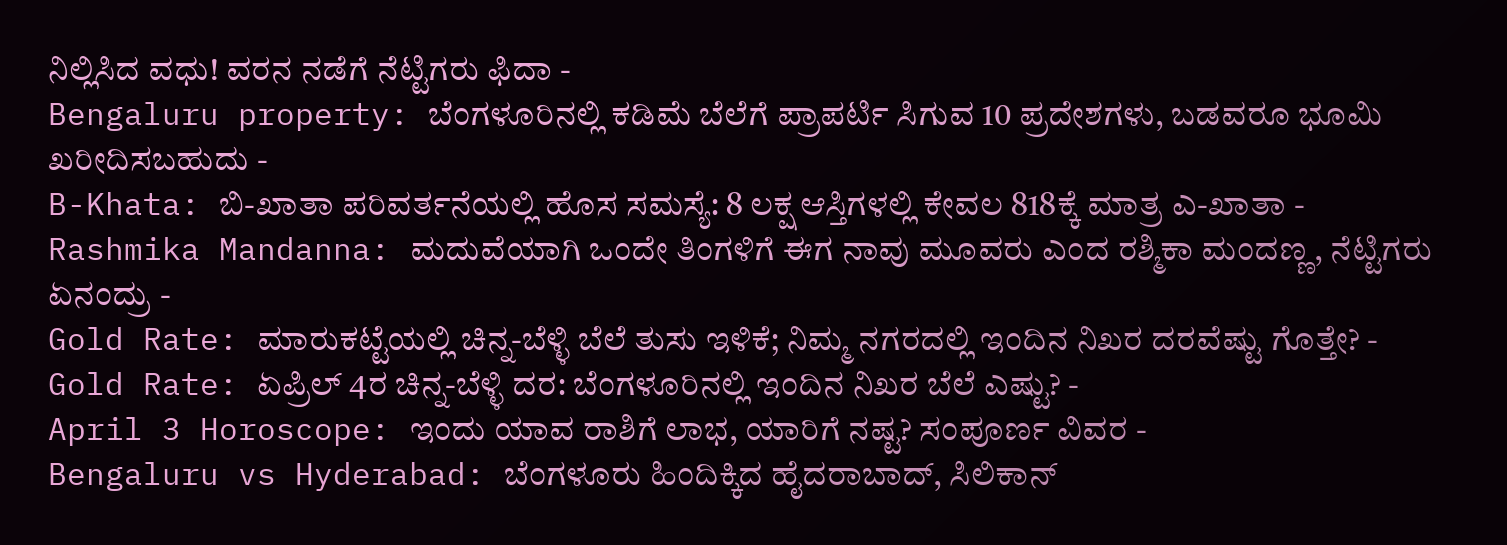ನಿಲ್ಲಿಸಿದ ವಧು! ವರನ ನಡೆಗೆ ನೆಟ್ಟಿಗರು ಫಿದಾ -
Bengaluru property: ಬೆಂಗಳೂರಿನಲ್ಲಿ ಕಡಿಮೆ ಬೆಲೆಗೆ ಪ್ರಾಪರ್ಟಿ ಸಿಗುವ 10 ಪ್ರದೇಶಗಳು, ಬಡವರೂ ಭೂಮಿ ಖರೀದಿಸಬಹುದು -
B-Khata: ಬಿ-ಖಾತಾ ಪರಿವರ್ತನೆಯಲ್ಲಿ ಹೊಸ ಸಮಸ್ಯೆ: 8 ಲಕ್ಷ ಆಸ್ತಿಗಳಲ್ಲಿ ಕೇವಲ 818ಕ್ಕೆ ಮಾತ್ರ ಎ-ಖಾತಾ -
Rashmika Mandanna: ಮದುವೆಯಾಗಿ ಒಂದೇ ತಿಂಗಳಿಗೆ ಈಗ ನಾವು ಮೂವರು ಎಂದ ರಶ್ಮಿಕಾ ಮಂದಣ್ಣ, ನೆಟ್ಟಿಗರು ಏನಂದ್ರು -
Gold Rate: ಮಾರುಕಟ್ಟೆಯಲ್ಲಿ ಚಿನ್ನ-ಬೆಳ್ಳಿ ಬೆಲೆ ತುಸು ಇಳಿಕೆ; ನಿಮ್ಮ ನಗರದಲ್ಲಿ ಇಂದಿನ ನಿಖರ ದರವೆಷ್ಟು ಗೊತ್ತೇ? -
Gold Rate: ಏಪ್ರಿಲ್ 4ರ ಚಿನ್ನ-ಬೆಳ್ಳಿ ದರ: ಬೆಂಗಳೂರಿನಲ್ಲಿ ಇಂದಿನ ನಿಖರ ಬೆಲೆ ಎಷ್ಟು? -
April 3 Horoscope: ಇಂದು ಯಾವ ರಾಶಿಗೆ ಲಾಭ, ಯಾರಿಗೆ ನಷ್ಟ? ಸಂಪೂರ್ಣ ವಿವರ -
Bengaluru vs Hyderabad: ಬೆಂಗಳೂರು ಹಿಂದಿಕ್ಕಿದ ಹೈದರಾಬಾದ್, ಸಿಲಿಕಾನ್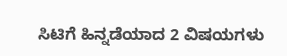ಸಿಟಿಗೆ ಹಿನ್ನಡೆಯಾದ 2 ವಿಷಯಗಳು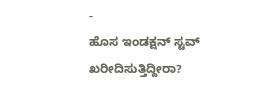-
ಹೊಸ ಇಂಡಕ್ಷನ್ ಸ್ಟವ್ ಖರೀದಿಸುತ್ತಿದ್ದೀರಾ?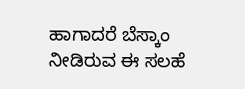ಹಾಗಾದರೆ ಬೆಸ್ಕಾಂ ನೀಡಿರುವ ಈ ಸಲಹೆ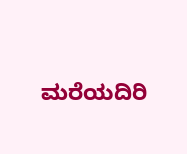ಮರೆಯದಿರಿ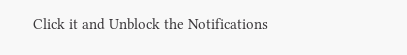Click it and Unblock the Notifications